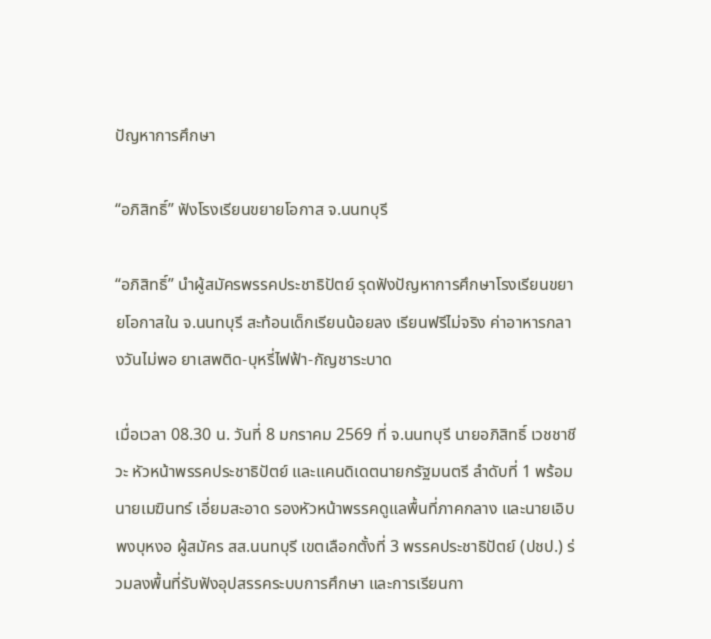ปัญหาการศึกษา

“อภิสิทธิ์” ฟังโรงเรียนขยายโอกาส จ.นนทบุรี

“อภิสิทธิ์” นำผู้สมัครพรรคประชาธิปัตย์ รุดฟังปัญหาการศึกษาโรงเรียนขยายโอกาสใน จ.นนทบุรี สะท้อนเด็กเรียนน้อยลง เรียนฟรีไม่จริง ค่าอาหารกลางวันไม่พอ ยาเสพติด-บุหรี่ไฟฟ้า-กัญชาระบาด

เมื่อเวลา 08.30 น. วันที่ 8 มกราคม 2569 ที่ จ.นนทบุรี นายอภิสิทธิ์ เวชชาชีวะ หัวหน้าพรรคประชาธิปัตย์ และแคนดิเดตนายกรัฐมนตรี ลำดับที่ 1 พร้อมนายเมฆินทร์ เอี่ยมสะอาด รองหัวหน้าพรรคดูแลพื้นที่ภาคกลาง และนายเอิบ พงบุหงอ ผู้สมัคร สส.นนทบุรี เขตเลือกตั้งที่ 3 พรรคประชาธิปัตย์ (ปชป.) ร่วมลงพื้นที่รับฟังอุปสรรคระบบการศึกษา และการเรียนกา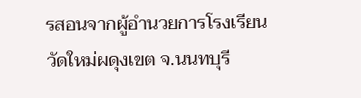รสอนจากผู้อำนวยการโรงเรียนวัดใหม่ผดุงเขต จ.นนทบุรี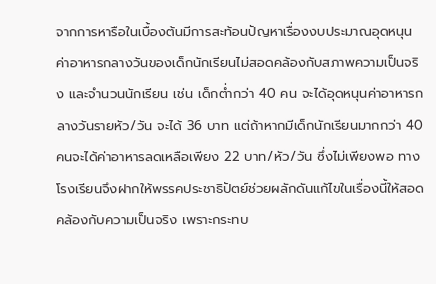จากการหารือในเบื้องต้นมีการสะท้อนปัญหาเรื่องงบประมาณอุดหนุนค่าอาหารกลางวันของเด็กนักเรียนไม่สอดคล้องกับสภาพความเป็นจริง และจำนวนนักเรียน เช่น เด็กต่ำกว่า 40 คน จะได้อุดหนุนค่าอาหารกลางวันรายหัว/วัน จะได้ 36 บาท แต่ถ้าหากมีเด็กนักเรียนมากกว่า 40 คนจะได้ค่าอาหารลดเหลือเพียง 22 บาท/หัว/วัน ซึ่งไม่เพียงพอ ทางโรงเรียนจึงฝากให้พรรคประชาธิปัตย์ช่วยผลักดันแก้ไขในเรื่องนี้ให้สอดคล้องกับความเป็นจริง เพราะกระทบ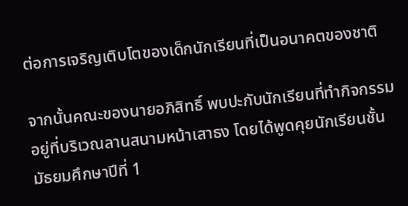ต่อการเจริญเติบโตของเด็กนักเรียนที่เป็นอนาคตของชาติ

จากนั้นคณะของนายอภิสิทธิ์ พบปะกับนักเรียนที่ทำกิจกรรมอยู่ที่บริเวณลานสนามหน้าเสาธง โดยได้พูดคุยนักเรียนชั้นมัธยมศึกษาปีที่ 1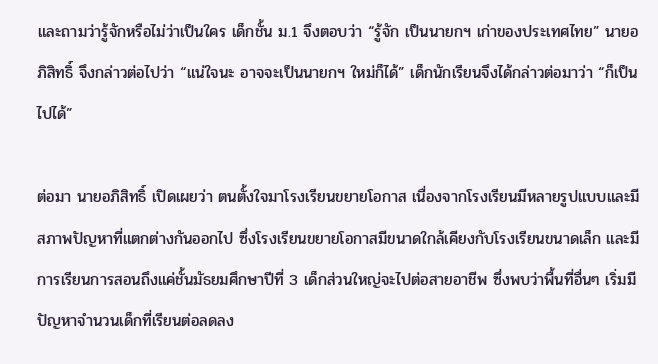และถามว่ารู้จักหรือไม่ว่าเป็นใคร เด็กชั้น ม.1 จึงตอบว่า “รู้จัก เป็นนายกฯ เก่าของประเทศไทย” นายอภิสิทธิ์ จึงกล่าวต่อไปว่า “แน่ใจนะ อาจจะเป็นนายกฯ ใหม่ก็ได้” เด็กนักเรียนจึงได้กล่าวต่อมาว่า “ก็เป็นไปได้”

ต่อมา นายอภิสิทธิ์ เปิดเผยว่า ตนตั้งใจมาโรงเรียนขยายโอกาส เนื่องจากโรงเรียนมีหลายรูปแบบและมีสภาพปัญหาที่แตกต่างกันออกไป ซึ่งโรงเรียนขยายโอกาสมีขนาดใกล้เคียงกับโรงเรียนขนาดเล็ก และมีการเรียนการสอนถึงแค่ชั้นมัธยมศึกษาปีที่ 3 เด็กส่วนใหญ่จะไปต่อสายอาชีพ ซึ่งพบว่าพื้นที่อื่นๆ เริ่มมีปัญหาจำนวนเด็กที่เรียนต่อลดลง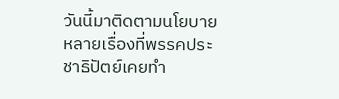วันนี้มาติดตามนโยบายหลายเรื่องที่พรรคประชาธิปัตย์เคยทำ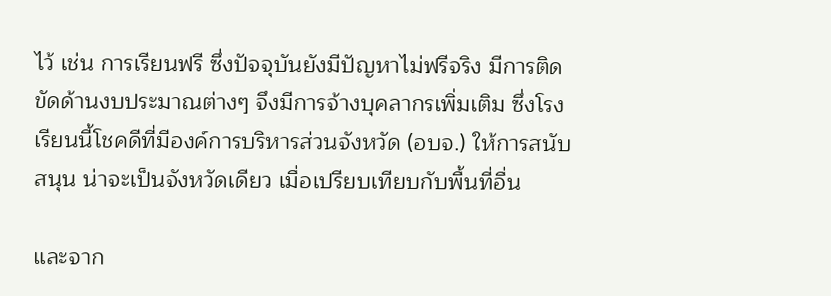ไว้ เช่น การเรียนฟรี ซึ่งปัจจุบันยังมีปัญหาไม่ฟรีจริง มีการติดขัดด้านงบประมาณต่างๆ จึงมีการจ้างบุคลากรเพิ่มเติม ซึ่งโรงเรียนนี้โชคดีที่มีองค์การบริหารส่วนจังหวัด (อบจ.) ให้การสนับสนุน น่าจะเป็นจังหวัดเดียว เมื่อเปรียบเทียบกับพื้นที่อื่น

และจาก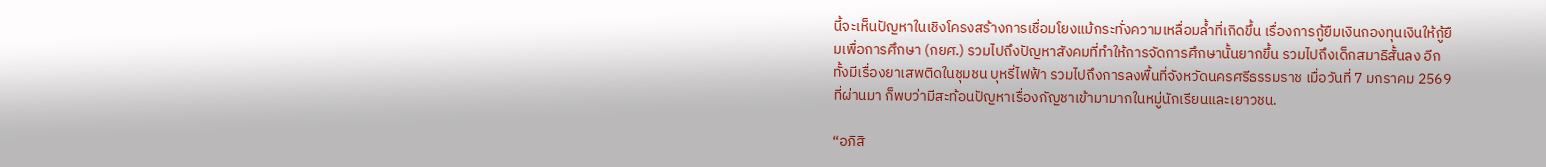นี้จะเห็นปัญหาในเชิงโครงสร้างการเชื่อมโยงแม้กระทั่งความเหลื่อมล้ำที่เกิดขึ้น เรื่องการกู้ยืมเงินกองทุนเงินให้กู้ยืมเพื่อการศึกษา (กยศ.) รวมไปถึงปัญหาสังคมที่ทำให้การจัดการศึกษานั้นยากขึ้น รวมไปถึงเด็กสมาธิสั้นลง อีกทั้งมีเรื่องยาเสพติดในชุมชน บุหรี่ไฟฟ้า รวมไปถึงการลงพื้นที่จังหวัดนครศรีธรรมราช เมื่อวันที่ 7 มกราคม 2569 ที่ผ่านมา ก็พบว่ามีสะท้อนปัญหาเรื่องกัญชาเข้ามามากในหมู่นักเรียนและเยาวชน.

“อภิสิ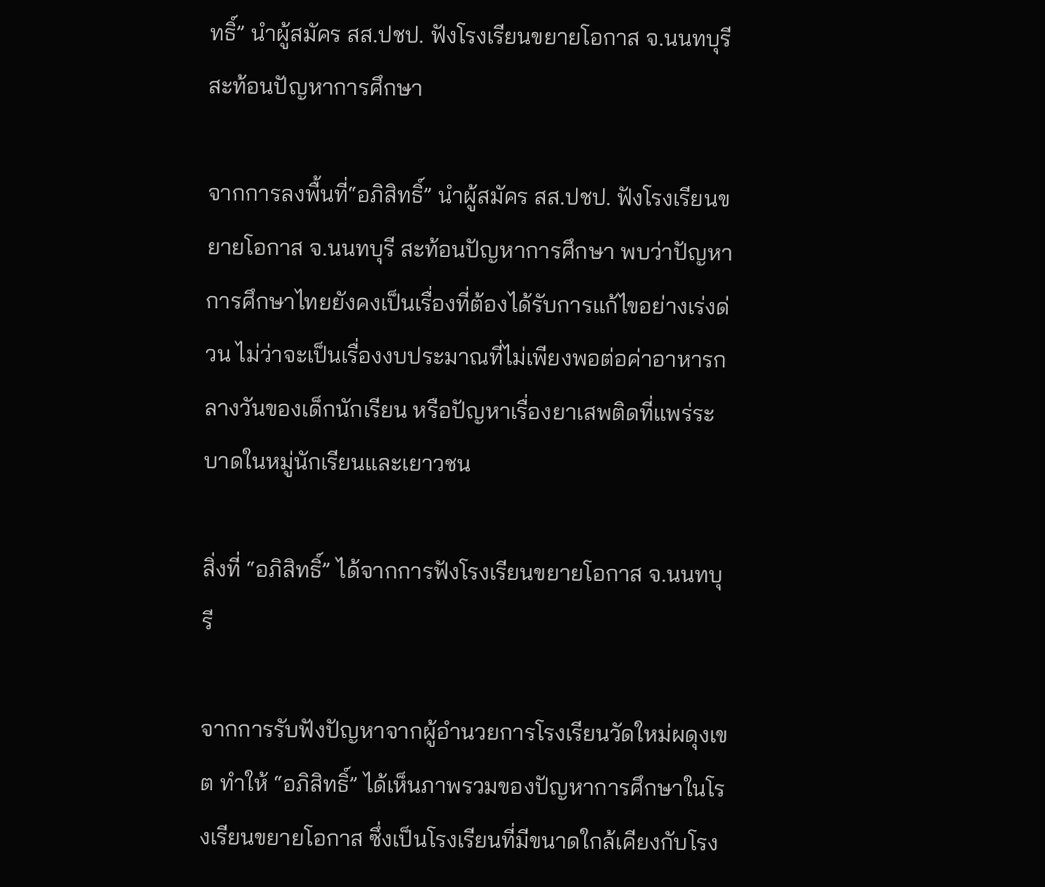ทธิ์” นำผู้สมัคร สส.ปชป. ฟังโรงเรียนขยายโอกาส จ.นนทบุรี สะท้อนปัญหาการศึกษา

จากการลงพื้นที่“อภิสิทธิ์” นำผู้สมัคร สส.ปชป. ฟังโรงเรียนขยายโอกาส จ.นนทบุรี สะท้อนปัญหาการศึกษา พบว่าปัญหาการศึกษาไทยยังคงเป็นเรื่องที่ต้องได้รับการแก้ไขอย่างเร่งด่วน ไม่ว่าจะเป็นเรื่องงบประมาณที่ไม่เพียงพอต่อค่าอาหารกลางวันของเด็กนักเรียน หรือปัญหาเรื่องยาเสพติดที่แพร่ระบาดในหมู่นักเรียนและเยาวชน

สิ่งที่ “อภิสิทธิ์” ได้จากการฟังโรงเรียนขยายโอกาส จ.นนทบุรี

จากการรับฟังปัญหาจากผู้อำนวยการโรงเรียนวัดใหม่ผดุงเขต ทำให้ “อภิสิทธิ์” ได้เห็นภาพรวมของปัญหาการศึกษาในโรงเรียนขยายโอกาส ซึ่งเป็นโรงเรียนที่มีขนาดใกล้เคียงกับโรง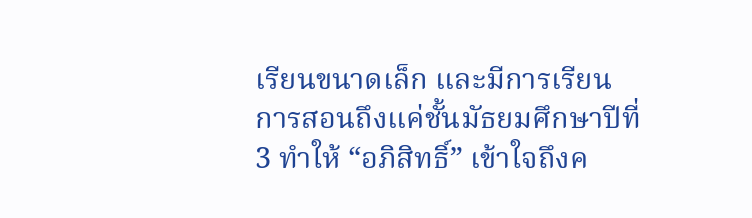เรียนขนาดเล็ก และมีการเรียนการสอนถึงแค่ชั้นมัธยมศึกษาปีที่ 3 ทำให้ “อภิสิทธิ์” เข้าใจถึงค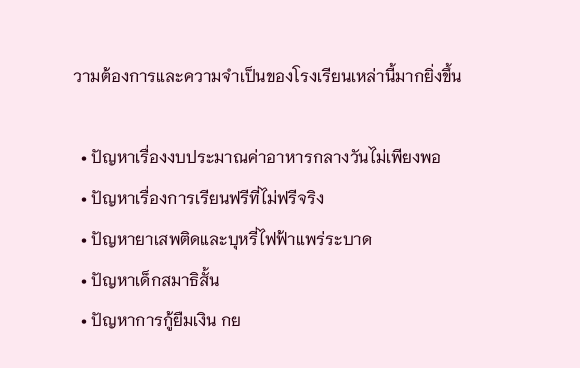วามต้องการและความจำเป็นของโรงเรียนเหล่านี้มากยิ่งขึ้น

  • ปัญหาเรื่องงบประมาณค่าอาหารกลางวันไม่เพียงพอ
  • ปัญหาเรื่องการเรียนฟรีที่ไม่ฟรีจริง
  • ปัญหายาเสพติดและบุหรี่ไฟฟ้าแพร่ระบาด
  • ปัญหาเด็กสมาธิสั้น
  • ปัญหาการกู้ยืมเงิน กย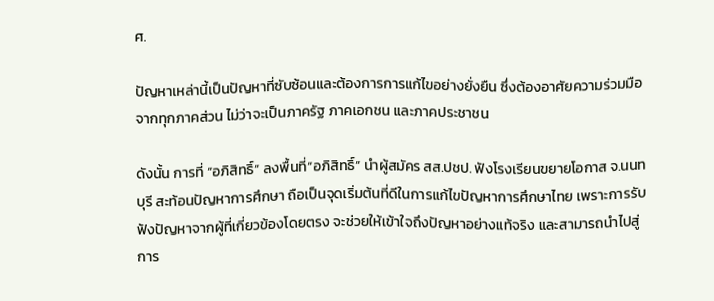ศ.

ปัญหาเหล่านี้เป็นปัญหาที่ซับซ้อนและต้องการการแก้ไขอย่างยั่งยืน ซึ่งต้องอาศัยความร่วมมือจากทุกภาคส่วน ไม่ว่าจะเป็นภาครัฐ ภาคเอกชน และภาคประชาชน

ดังนั้น การที่ “อภิสิทธิ์” ลงพื้นที่“อภิสิทธิ์” นำผู้สมัคร สส.ปชป. ฟังโรงเรียนขยายโอกาส จ.นนทบุรี สะท้อนปัญหาการศึกษา ถือเป็นจุดเริ่มต้นที่ดีในการแก้ไขปัญหาการศึกษาไทย เพราะการรับฟังปัญหาจากผู้ที่เกี่ยวข้องโดยตรง จะช่วยให้เข้าใจถึงปัญหาอย่างแท้จริง และสามารถนำไปสู่การ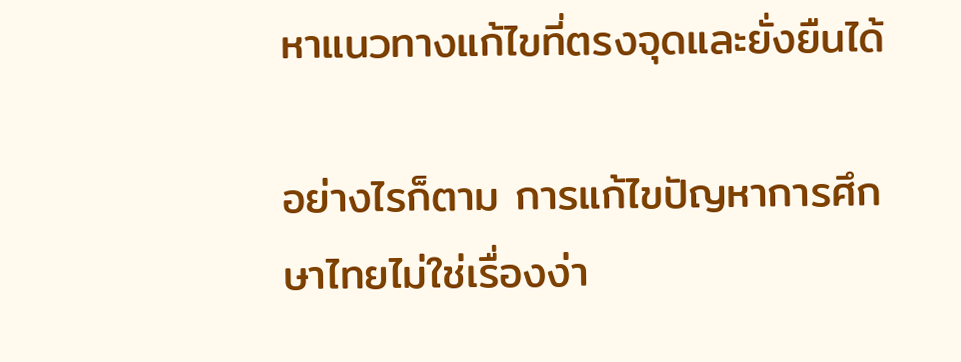หาแนวทางแก้ไขที่ตรงจุดและยั่งยืนได้

อย่างไรก็ตาม การแก้ไขปัญหาการศึกษาไทยไม่ใช่เรื่องง่า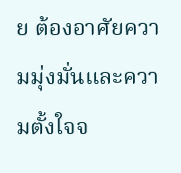ย ต้องอาศัยความมุ่งมั่นและความตั้งใจจ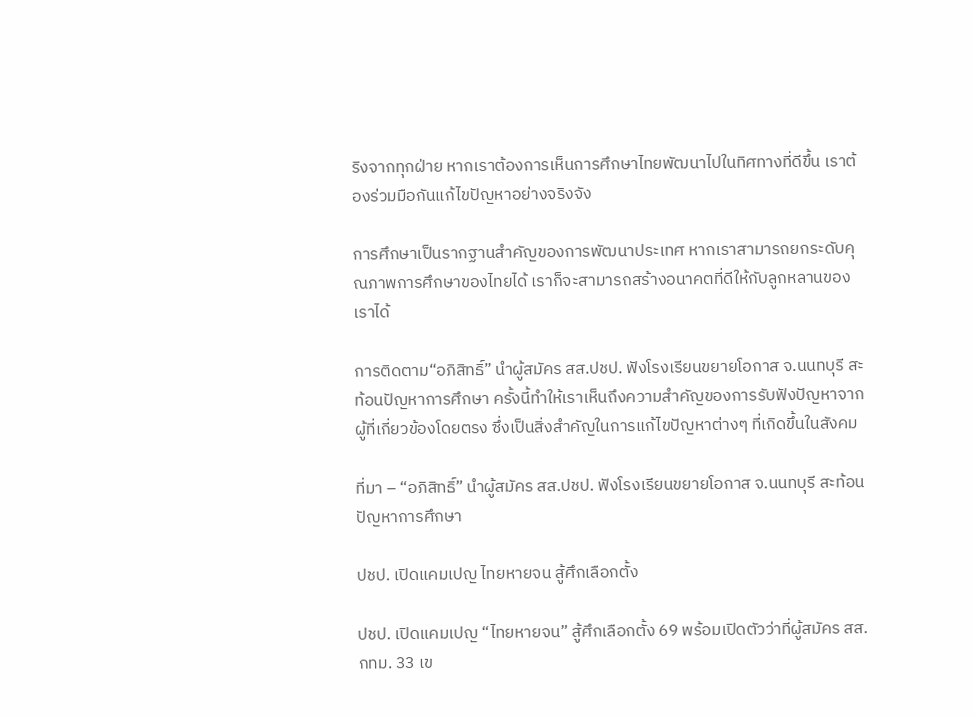ริงจากทุกฝ่าย หากเราต้องการเห็นการศึกษาไทยพัฒนาไปในทิศทางที่ดีขึ้น เราต้องร่วมมือกันแก้ไขปัญหาอย่างจริงจัง

การศึกษาเป็นรากฐานสำคัญของการพัฒนาประเทศ หากเราสามารถยกระดับคุณภาพการศึกษาของไทยได้ เราก็จะสามารถสร้างอนาคตที่ดีให้กับลูกหลานของเราได้

การติดตาม“อภิสิทธิ์” นำผู้สมัคร สส.ปชป. ฟังโรงเรียนขยายโอกาส จ.นนทบุรี สะท้อนปัญหาการศึกษา ครั้งนี้ทำให้เราเห็นถึงความสำคัญของการรับฟังปัญหาจากผู้ที่เกี่ยวข้องโดยตรง ซึ่งเป็นสิ่งสำคัญในการแก้ไขปัญหาต่างๆ ที่เกิดขึ้นในสังคม

ที่มา – “อภิสิทธิ์” นำผู้สมัคร สส.ปชป. ฟังโรงเรียนขยายโอกาส จ.นนทบุรี สะท้อนปัญหาการศึกษา

ปชป. เปิดแคมเปญ ไทยหายจน สู้ศึกเลือกตั้ง

ปชป. เปิดแคมเปญ “ไทยหายจน” สู้ศึกเลือกตั้ง 69 พร้อมเปิดตัวว่าที่ผู้สมัคร สส.กทม. 33 เข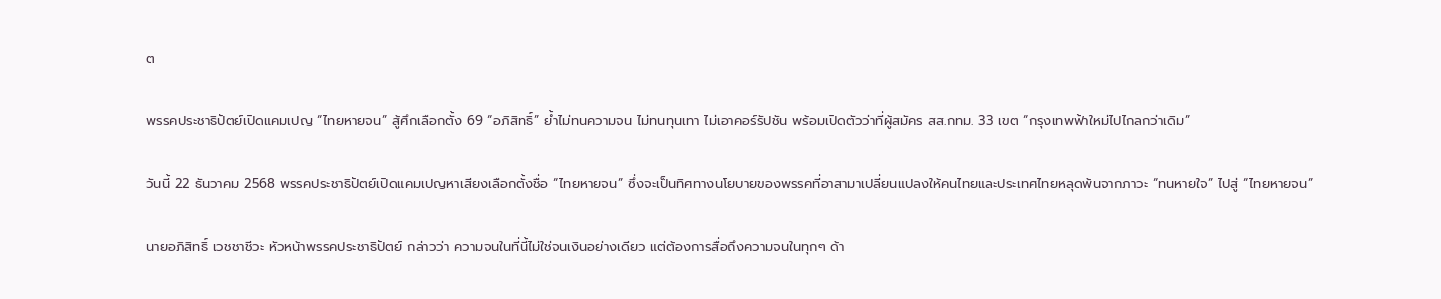ต

พรรคประชาธิปัตย์เปิดแคมเปญ “ไทยหายจน” สู้ศึกเลือกตั้ง 69 “อภิสิทธิ์” ย้ำไม่ทนความจน ไม่ทนทุนเทา ไม่เอาคอร์รัปชัน พร้อมเปิดตัวว่าที่ผู้สมัคร สส.กทม. 33 เขต “กรุงเทพฟ้าใหม่ไปไกลกว่าเดิม”

วันนี้ 22 ธันวาคม 2568 พรรคประชาธิปัตย์เปิดแคมเปญหาเสียงเลือกตั้งชื่อ “ไทยหายจน” ซึ่งจะเป็นทิศทางนโยบายของพรรคที่อาสามาเปลี่ยนแปลงให้คนไทยและประเทศไทยหลุดพ้นจากภาวะ “ทนหายใจ” ไปสู่ “ไทยหายจน”

นายอภิสิทธิ์ เวชชาชีวะ หัวหน้าพรรคประชาธิปัตย์ กล่าวว่า ความจนในที่นี้ไม่ใช่จนเงินอย่างเดียว แต่ต้องการสื่อถึงความจนในทุกๆ ด้า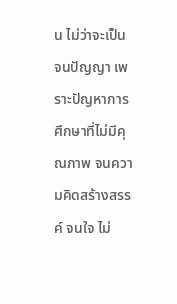น ไม่ว่าจะเป็น จนปัญญา เพราะปัญหาการศึกษาที่ไม่มีคุณภาพ จนความคิดสร้างสรรค์ จนใจ ไม่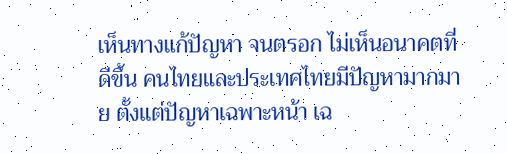เห็นทางแก้ปัญหา จนตรอก ไม่เห็นอนาคตที่ดีขึ้น คนไทยและประเทศไทยมีปัญหามากมาย ตั้งแต่ปัญหาเฉพาะหน้า เฉ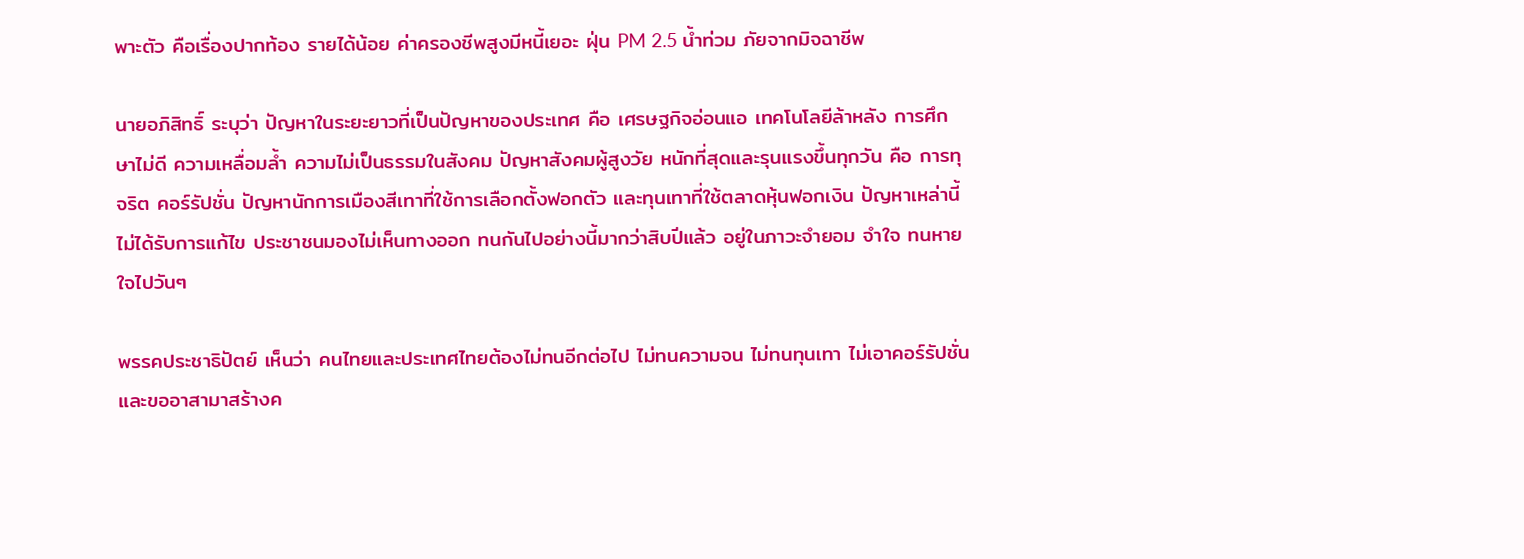พาะตัว คือเรื่องปากท้อง รายได้น้อย ค่าครองชีพสูงมีหนี้เยอะ ฝุ่น PM 2.5 น้ำท่วม ภัยจากมิจฉาชีพ

นายอภิสิทธิ์ ระบุว่า ปัญหาในระยะยาวที่เป็นปัญหาของประเทศ คือ เศรษฐกิจอ่อนแอ เทคโนโลยีล้าหลัง การศึกษาไม่ดี ความเหลื่อมล้ำ ความไม่เป็นธรรมในสังคม ปัญหาสังคมผู้สูงวัย หนักที่สุดและรุนแรงขึ้นทุกวัน คือ การทุจริต คอร์รัปชั่น ปัญหานักการเมืองสีเทาที่ใช้การเลือกตั้งฟอกตัว และทุนเทาที่ใช้ตลาดหุ้นฟอกเงิน ปัญหาเหล่านี้ไม่ได้รับการแก้ไข ประชาชนมองไม่เห็นทางออก ทนกันไปอย่างนี้มากว่าสิบปีแล้ว อยู่ในภาวะจำยอม จำใจ ทนหายใจไปวันๆ

พรรคประชาธิปัตย์ เห็นว่า คนไทยและประเทศไทยต้องไม่ทนอีกต่อไป ไม่ทนความจน ไม่ทนทุนเทา ไม่เอาคอร์รัปชั่น และขออาสามาสร้างค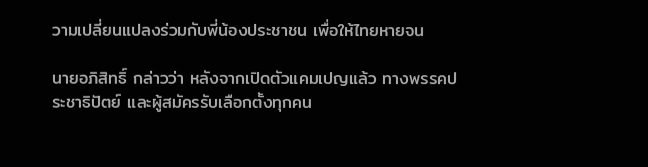วามเปลี่ยนแปลงร่วมกับพี่น้องประชาชน เพื่อให้ไทยหายจน

นายอภิสิทธิ์ กล่าวว่า หลังจากเปิดตัวแคมเปญแล้ว ทางพรรคประชาธิปัตย์ และผู้สมัครรับเลือกตั้งทุกคน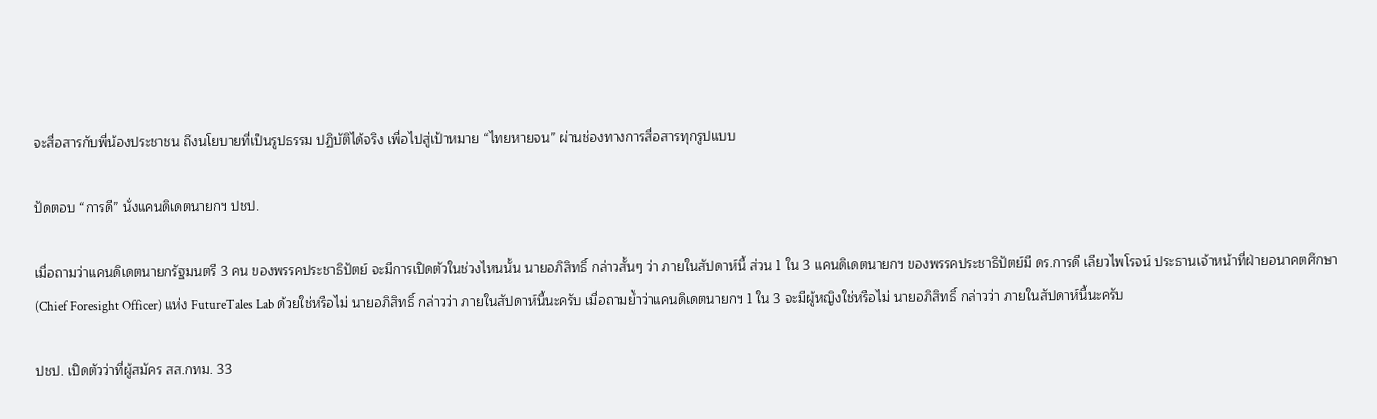จะสื่อสารกับพี่น้องประชาชน ถึงนโยบายที่เป็นรูปธรรม ปฏิบัติได้จริง เพื่อไปสู่เป้าหมาย “ไทยหายจน” ผ่านช่องทางการสื่อสารทุกรูปแบบ

ปัดตอบ “การดี” นั่งแคนดิเดตนายกฯ ปชป.

เมื่อถามว่าแคนดิเดตนายกรัฐมนตรี 3 คน ของพรรคประชาธิปัตย์ จะมีการเปิดตัวในช่วงไหนนั้น นายอภิสิทธิ์ กล่าวสั้นๆ ว่า ภายในสัปดาห์นี้ ส่วน 1 ใน 3 แคนดิเดตนายกฯ ของพรรคประชาธิปัตย์มี ดร.การดี เลียวไพโรจน์ ประธานเจ้าหน้าที่ฝ่ายอนาคตศึกษา (Chief Foresight Officer) แห่ง FutureTales Lab ด้วยใช่หรือไม่ นายอภิสิทธิ์ กล่าวว่า ภายในสัปดาห์นี้นะครับ เมื่อถามย้ำว่าแคนดิเดตนายกฯ 1 ใน 3 จะมีผู้หญิงใช่หรือไม่ นายอภิสิทธิ์ กล่าวว่า ภายในสัปดาห์นี้นะครับ

ปชป. เปิดตัวว่าที่ผู้สมัคร สส.กทม. 33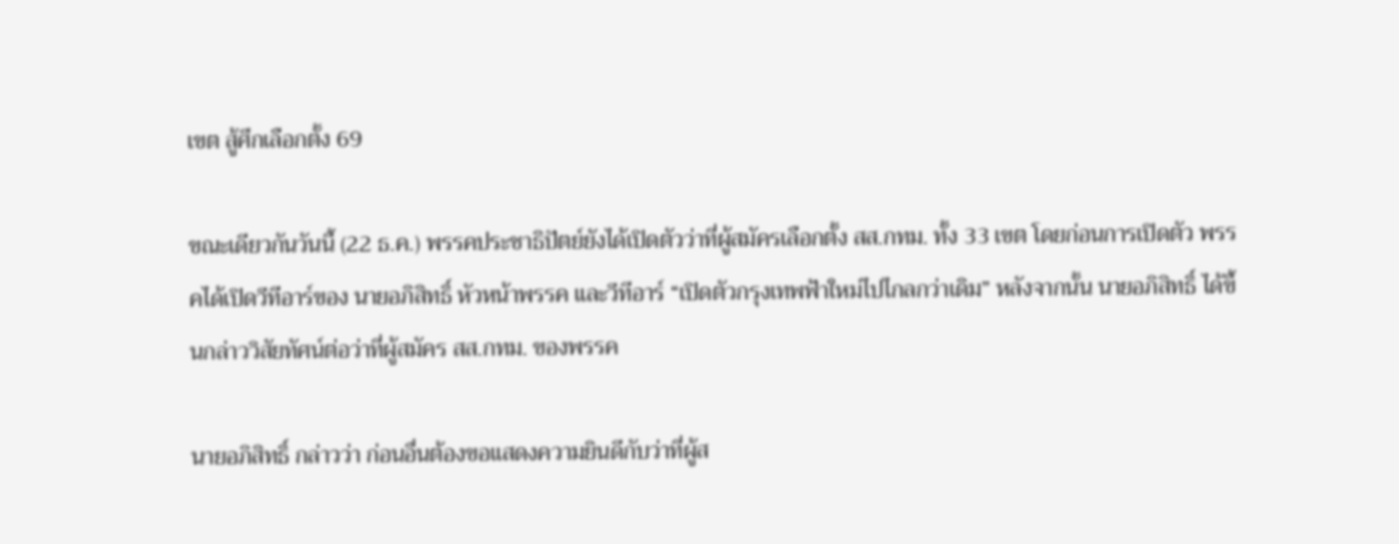เขต สู้ศึกเลือกตั้ง 69

ขณะเดียวกันวันนี้ (22 ธ.ค.) พรรคประชาธิปัตย์ยังได้เปิดตัวว่าที่ผู้สมัครเลือกตั้ง สส.กทม. ทั้ง 33 เขต โดยก่อนการเปิดตัว พรรคได้เปิดวีทีอาร์ของ นายอภิสิทธิ์ หัวหน้าพรรค และวีทีอาร์ “เปิดตัวกรุงเทพฟ้าใหม่ไปไกลกว่าเดิม” หลังจากนั้น นายอภิสิทธิ์ ได้ขึ้นกล่าววิสัยทัศน์ต่อว่าที่ผู้สมัคร สส.กทม. ของพรรค

นายอภิสิทธิ์ กล่าวว่า ก่อนอื่นต้องขอแสดงความยินดีกับว่าที่ผู้ส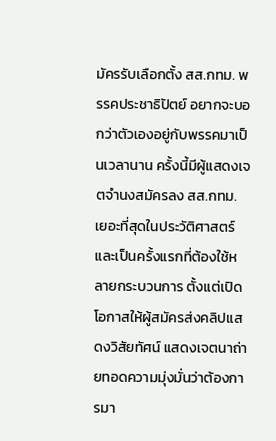มัครรับเลือกตั้ง สส.กทม. พรรคประชาธิปัตย์ อยากจะบอกว่าตัวเองอยู่กับพรรคมาเป็นเวลานาน ครั้งนี้มีผู้แสดงเจตจำนงสมัครลง สส.กทม. เยอะที่สุดในประวัติศาสตร์ และเป็นครั้งแรกที่ต้องใช้หลายกระบวนการ ตั้งแต่เปิดโอกาสให้ผู้สมัครส่งคลิปแสดงวิสัยทัศน์ แสดงเจตนาถ่ายทอดความมุ่งมั่นว่าต้องการมา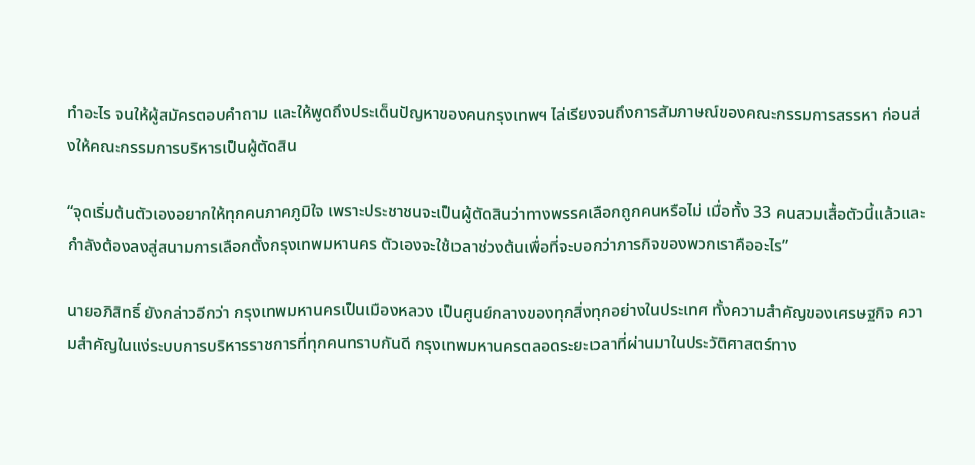ทำอะไร จนให้ผู้สมัครตอบคำถาม และให้พูดถึงประเด็นปัญหาของคนกรุงเทพฯ ไล่เรียงจนถึงการสัมภาษณ์ของคณะกรรมการสรรหา ก่อนส่งให้คณะกรรมการบริหารเป็นผู้ตัดสิน

“จุดเริ่มต้นตัวเองอยากให้ทุกคนภาคภูมิใจ เพราะประชาชนจะเป็นผู้ตัดสินว่าทางพรรคเลือกถูกคนหรือไม่ เมื่อทั้ง 33 คนสวมเสื้อตัวนี้แล้วและกำลังต้องลงสู่สนามการเลือกตั้งกรุงเทพมหานคร ตัวเองจะใช้เวลาช่วงต้นเพื่อที่จะบอกว่าภารกิจของพวกเราคืออะไร”

นายอภิสิทธิ์ ยังกล่าวอีกว่า กรุงเทพมหานครเป็นเมืองหลวง เป็นศูนย์กลางของทุกสิ่งทุกอย่างในประเทศ ทั้งความสำคัญของเศรษฐกิจ ความสำคัญในแง่ระบบการบริหารราชการที่ทุกคนทราบกันดี กรุงเทพมหานครตลอดระยะเวลาที่ผ่านมาในประวัติศาสตร์ทาง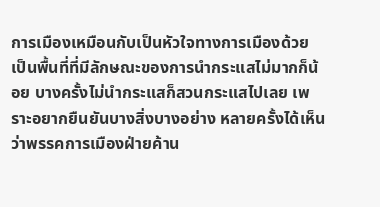การเมืองเหมือนกับเป็นหัวใจทางการเมืองด้วย เป็นพื้นที่ที่มีลักษณะของการนำกระแสไม่มากก็น้อย บางครั้งไม่นำกระแสก็สวนกระแสไปเลย เพราะอยากยืนยันบางสิ่งบางอย่าง หลายครั้งได้เห็นว่าพรรคการเมืองฝ่ายค้าน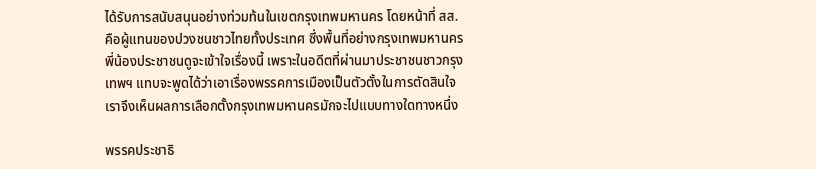ได้รับการสนับสนุนอย่างท่วมท้นในเขตกรุงเทพมหานคร โดยหน้าที่ สส. คือผู้แทนของปวงชนชาวไทยทั้งประเทศ ซึ่งพื้นที่อย่างกรุงเทพมหานคร พี่น้องประชาชนดูจะเข้าใจเรื่องนี้ เพราะในอดีตที่ผ่านมาประชาชนชาวกรุงเทพฯ แทบจะพูดได้ว่าเอาเรื่องพรรคการเมืองเป็นตัวตั้งในการตัดสินใจ เราจึงเห็นผลการเลือกตั้งกรุงเทพมหานครมักจะไปแบบทางใดทางหนึ่ง

พรรคประชาธิ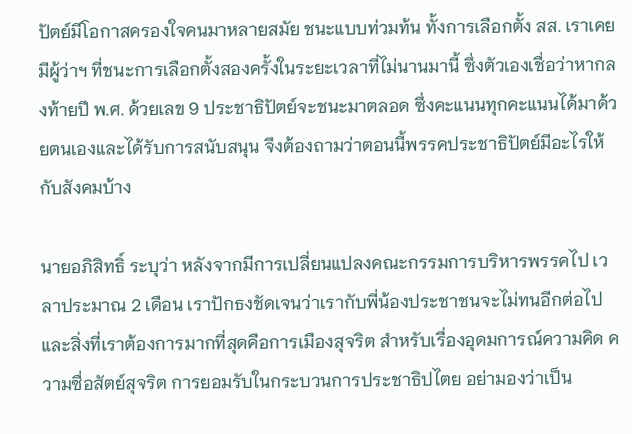ปัตย์มีโอกาสครองใจคนมาหลายสมัย ชนะแบบท่วมท้น ทั้งการเลือกตั้ง สส. เราเคยมีผู้ว่าฯ ที่ชนะการเลือกตั้งสองครั้งในระยะเวลาที่ไม่นานมานี้ ซึ่งตัวเองเชื่อว่าหากลงท้ายปี พ.ศ. ด้วยเลข 9 ประชาธิปัตย์จะชนะมาตลอด ซึ่งคะแนนทุกคะแนนได้มาด้วยตนเองและได้รับการสนับสนุน จึงต้องถามว่าตอนนี้พรรคประชาธิปัตย์มีอะไรให้กับสังคมบ้าง

นายอภิสิทธิ์ ระบุว่า หลังจากมีการเปลี่ยนแปลงคณะกรรมการบริหารพรรคไป เวลาประมาณ 2 เดือน เราปักธงชัดเจนว่าเรากับพี่น้องประชาชนจะไม่ทนอีกต่อไปและสิ่งที่เราต้องการมากที่สุดคือการเมืองสุจริต สำหรับเรื่องอุดมการณ์ความคิด ความซื่อสัตย์สุจริต การยอมรับในกระบวนการประชาธิปไตย อย่ามองว่าเป็น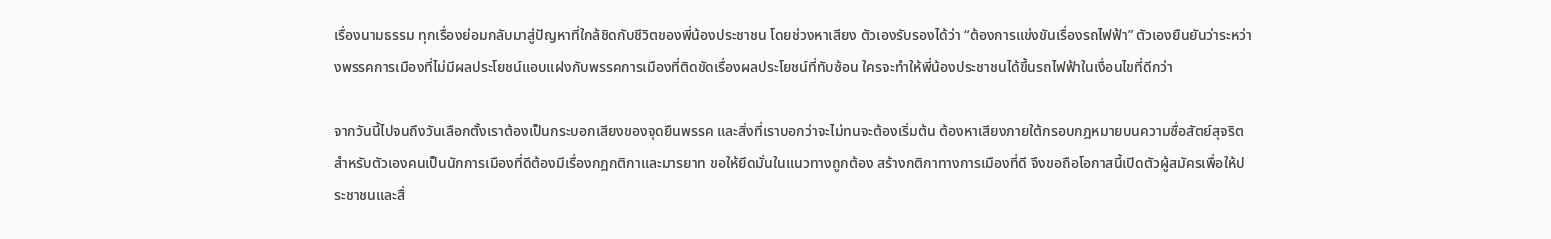เรื่องนามธรรม ทุกเรื่องย่อมกลับมาสู่ปัญหาที่ใกล้ชิดกับชีวิตของพี่น้องประชาชน โดยช่วงหาเสียง ตัวเองรับรองได้ว่า “ต้องการแข่งขันเรื่องรถไฟฟ้า” ตัวเองยืนยันว่าระหว่างพรรคการเมืองที่ไม่มีผลประโยชน์แอบแฝงกับพรรคการเมืองที่ติดขัดเรื่องผลประโยชน์ที่ทับซ้อน ใครจะทำให้พี่น้องประชาชนได้ขึ้นรถไฟฟ้าในเงื่อนไขที่ดีกว่า

จากวันนี้ไปจนถึงวันเลือกตั้งเราต้องเป็นกระบอกเสียงของจุดยืนพรรค และสิ่งที่เราบอกว่าจะไม่ทนจะต้องเริ่มต้น ต้องหาเสียงภายใต้กรอบกฎหมายบนความซื่อสัตย์สุจริต สำหรับตัวเองคนเป็นนักการเมืองที่ดีต้องมีเรื่องกฎกติกาและมารยาท ขอให้ยึดมั่นในแนวทางถูกต้อง สร้างกติกาทางการเมืองที่ดี จึงขอถือโอกาสนี้เปิดตัวผู้สมัครเพื่อให้ประชาชนและสื่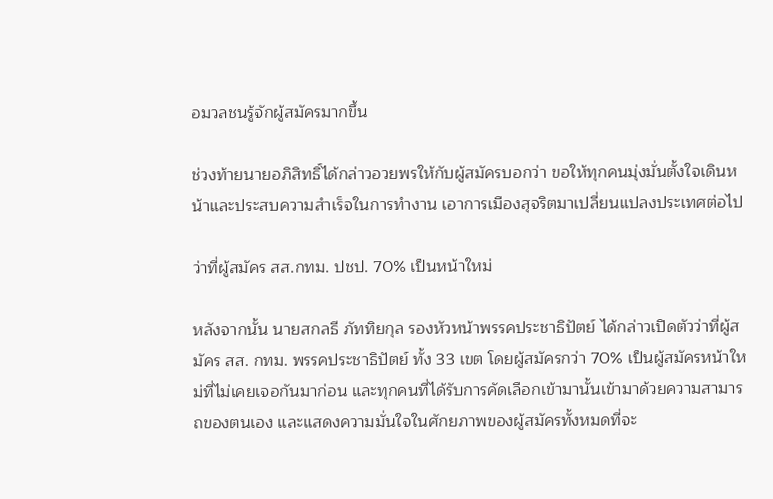อมวลชนรู้จักผู้สมัครมากขึ้น

ช่วงท้ายนายอภิสิทธิ์ได้กล่าวอวยพรให้กับผู้สมัครบอกว่า ขอให้ทุกคนมุ่งมั่นตั้งใจเดินหน้าและประสบความสำเร็จในการทำงาน เอาการเมืองสุจริตมาเปลี่ยนแปลงประเทศต่อไป

ว่าที่ผู้สมัคร สส.กทม. ปชป. 70% เป็นหน้าใหม่

หลังจากนั้น นายสกลธี ภัททิยกุล รองหัวหน้าพรรคประชาธิปัตย์ ได้กล่าวเปิดตัวว่าที่ผู้สมัคร สส. กทม. พรรคประชาธิปัตย์ ทั้ง 33 เขต โดยผู้สมัครกว่า 70% เป็นผู้สมัครหน้าใหม่ที่ไม่เคยเจอกันมาก่อน และทุกคนที่ได้รับการคัดเลือกเข้ามานั้นเข้ามาด้วยความสามารถของตนเอง และแสดงความมั่นใจในศักยภาพของผู้สมัครทั้งหมดที่จะ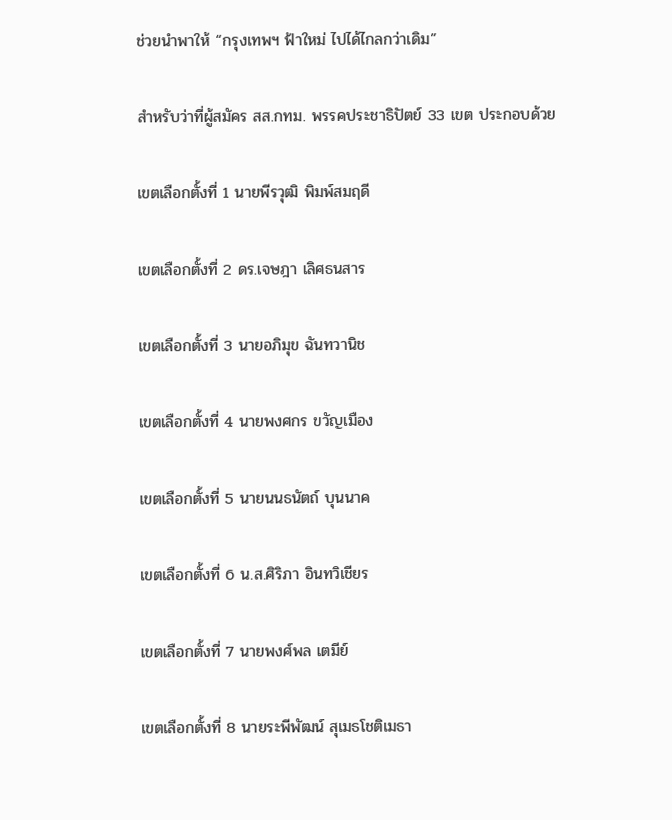ช่วยนำพาให้ “กรุงเทพฯ ฟ้าใหม่ ไปได้ไกลกว่าเดิม”

สำหรับว่าที่ผู้สมัคร สส.กทม. พรรคประชาธิปัตย์ 33 เขต ประกอบด้วย

เขตเลือกตั้งที่ 1 นายพีรวุฒิ พิมพ์สมฤดี

เขตเลือกตั้งที่ 2 ดร.เจษฎา เลิศธนสาร

เขตเลือกตั้งที่ 3 นายอภิมุข ฉันทวานิช

เขตเลือกตั้งที่ 4 นายพงศกร ขวัญเมือง

เขตเลือกตั้งที่ 5 นายนนธนัตถ์ บุนนาค

เขตเลือกตั้งที่ 6 น.ส.ศิริภา อินทวิเชียร

เขตเลือกตั้งที่ 7 นายพงศ์พล เตมีย์

เขตเลือกตั้งที่ 8 นายระพีพัฒน์ สุเมธโชติเมธา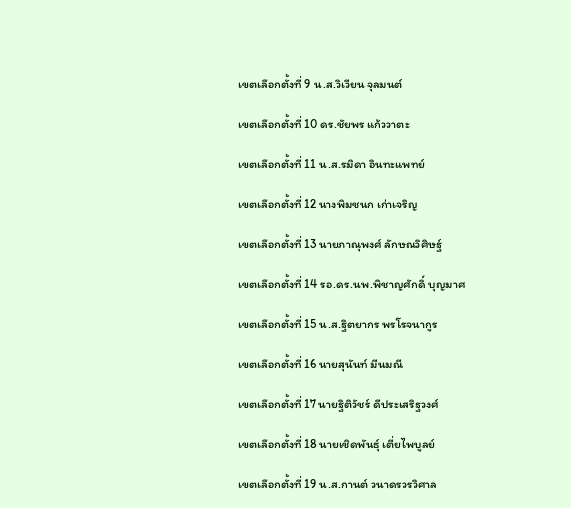เขตเลือกตั้งที่ 9 น.ส.วิเวียน จุลมนต์

เขตเลือกตั้งที่ 10 ดร.ชัยพร แก้ววาตะ

เขตเลือกตั้งที่ 11 น.ส.รมิดา อินทะแพทย์

เขตเลือกตั้งที่ 12 นางพิมชนก เก่าเจริญ

เขตเลือกตั้งที่ 13 นายภาณุพงศ์ ลักษณวิศิษฐ์

เขตเลือกตั้งที่ 14 รอ.ดร.นพ.พิชาญศักดิ์ บุญมาศ

เขตเลือกตั้งที่ 15 น.ส.ฐิตยากร พรโรจนากูร

เขตเลือกตั้งที่ 16 นายสุนันท์ มีนมณี

เขตเลือกตั้งที่ 17 นายฐิติวัชร์ ดีประเสริฐวงศ์

เขตเลือกตั้งที่ 18 นายเชิดพันธุ์ เตี่ยไพบูลย์

เขตเลือกตั้งที่ 19 น.ส.กานต์ วนาดรวรวิศาล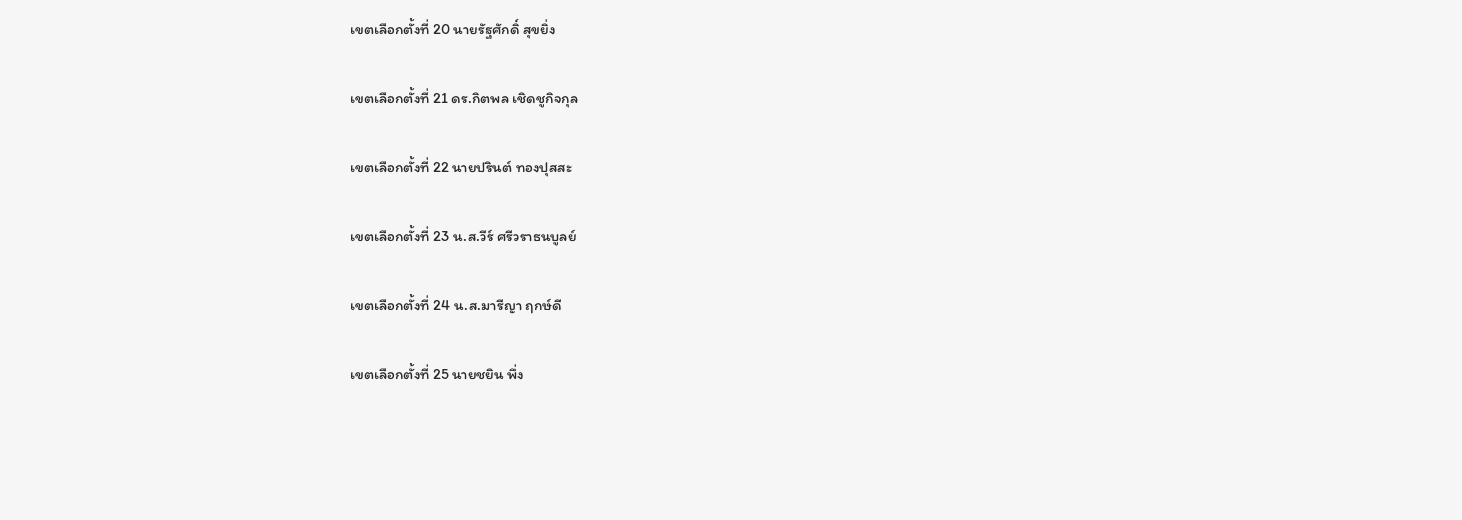เขตเลือกตั้งที่ 20 นายรัฐศักดิ์ สุขยิ่ง

เขตเลือกตั้งที่ 21 ดร.กิตพล เชิดชูกิจกุล

เขตเลือกตั้งที่ 22 นายปรินต์ ทองปุสสะ

เขตเลือกตั้งที่ 23 น.ส.วีร์ ศรีวราธนบูลย์

เขตเลือกตั้งที่ 24 น.ส.มารีญา ฤกษ์ดี

เขตเลือกตั้งที่ 25 นายชยิน พึ่ง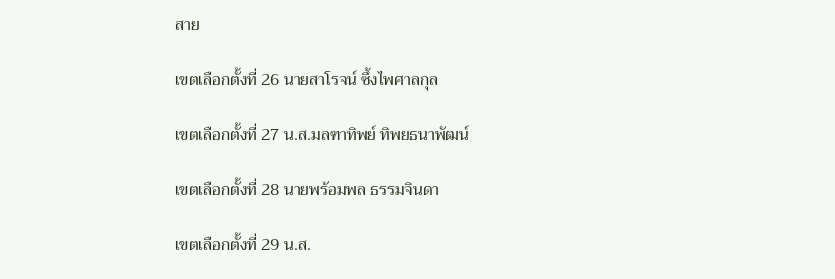สาย

เขตเลือกตั้งที่ 26 นายสาโรจน์ ซึ้งไพศาลกุล

เขตเลือกตั้งที่ 27 น.ส.มลฑาทิพย์ ทิพยธนาพัฒน์

เขตเลือกตั้งที่ 28 นายพร้อมพล ธรรมจินดา

เขตเลือกตั้งที่ 29 น.ส.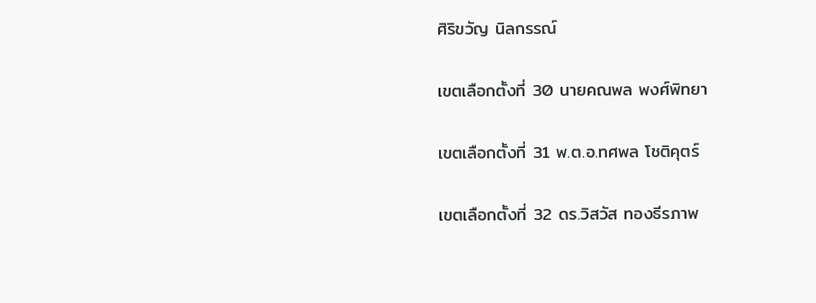ศิริขวัญ นิลกรรณ์

เขตเลือกตั้งที่ 30 นายคณพล พงศ์พิทยา

เขตเลือกตั้งที่ 31 พ.ต.อ.ทศพล โชติคุตร์

เขตเลือกตั้งที่ 32 ดร.วิสวัส ทองธีรภาพ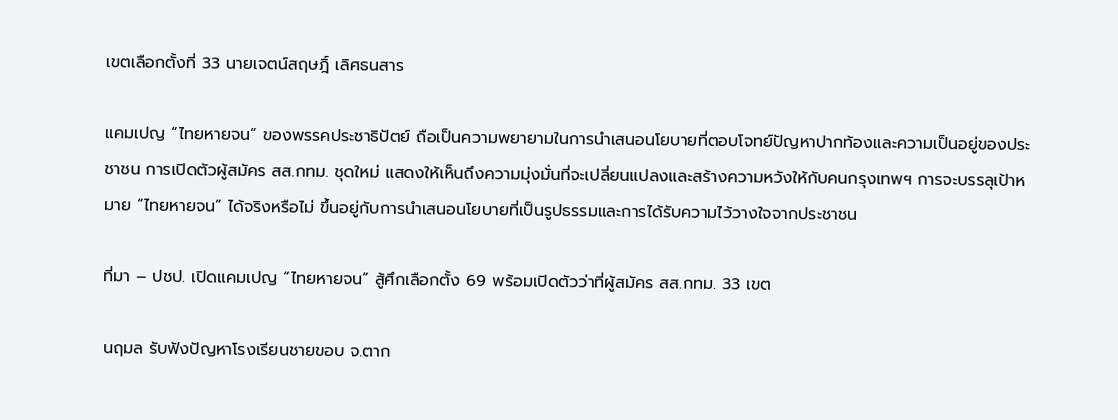เขตเลือกตั้งที่ 33 นายเจตน์สฤษฎิ์ เลิศธนสาร

แคมเปญ “ไทยหายจน” ของพรรคประชาธิปัตย์ ถือเป็นความพยายามในการนำเสนอนโยบายที่ตอบโจทย์ปัญหาปากท้องและความเป็นอยู่ของประชาชน การเปิดตัวผู้สมัคร สส.กทม. ชุดใหม่ แสดงให้เห็นถึงความมุ่งมั่นที่จะเปลี่ยนแปลงและสร้างความหวังให้กับคนกรุงเทพฯ การจะบรรลุเป้าหมาย “ไทยหายจน” ได้จริงหรือไม่ ขึ้นอยู่กับการนำเสนอนโยบายที่เป็นรูปธรรมและการได้รับความไว้วางใจจากประชาชน

ที่มา – ปชป. เปิดแคมเปญ “ไทยหายจน” สู้ศึกเลือกตั้ง 69 พร้อมเปิดตัวว่าที่ผู้สมัคร สส.กทม. 33 เขต

นฤมล รับฟังปัญหาโรงเรียนชายขอบ จ.ตาก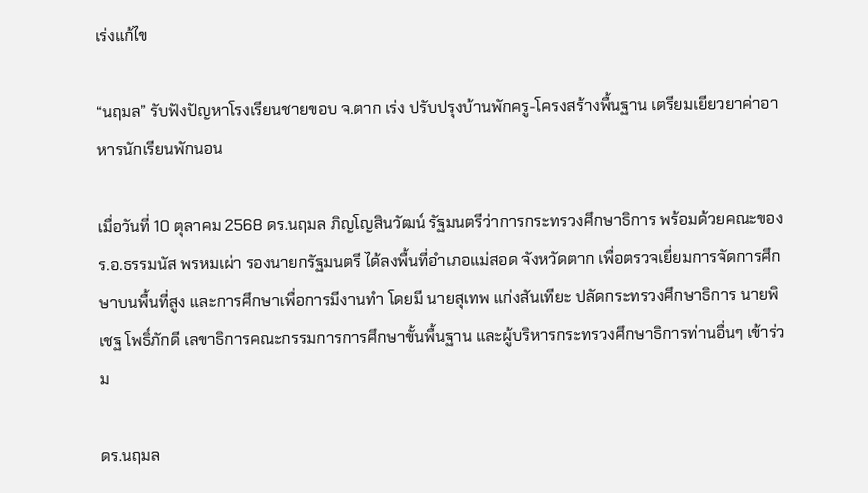เร่งแก้ไข

“นฤมล” รับฟังปัญหาโรงเรียนชายขอบ จ.ตาก เร่ง ปรับปรุงบ้านพักครู-โครงสร้างพื้นฐาน เตรียมเยียวยาค่าอาหารนักเรียนพักนอน

เมื่อวันที่ 10 ตุลาคม 2568 ดร.นฤมล ภิญโญสินวัฒน์ รัฐมนตรีว่าการกระทรวงศึกษาธิการ พร้อมด้วยคณะของ ร.อ.ธรรมนัส พรหมเผ่า รองนายกรัฐมนตรี ได้ลงพื้นที่อำเภอแม่สอด จังหวัดตาก เพื่อตรวจเยี่ยมการจัดการศึกษาบนพื้นที่สูง และการศึกษาเพื่อการมีงานทำ โดยมี นายสุเทพ แก่งสันเทียะ ปลัดกระทรวงศึกษาธิการ นายพิเชฐ โพธิ์ภักดี เลขาธิการคณะกรรมการการศึกษาขั้นพื้นฐาน และผู้บริหารกระทรวงศึกษาธิการท่านอื่นๆ เข้าร่วม

ดร.นฤมล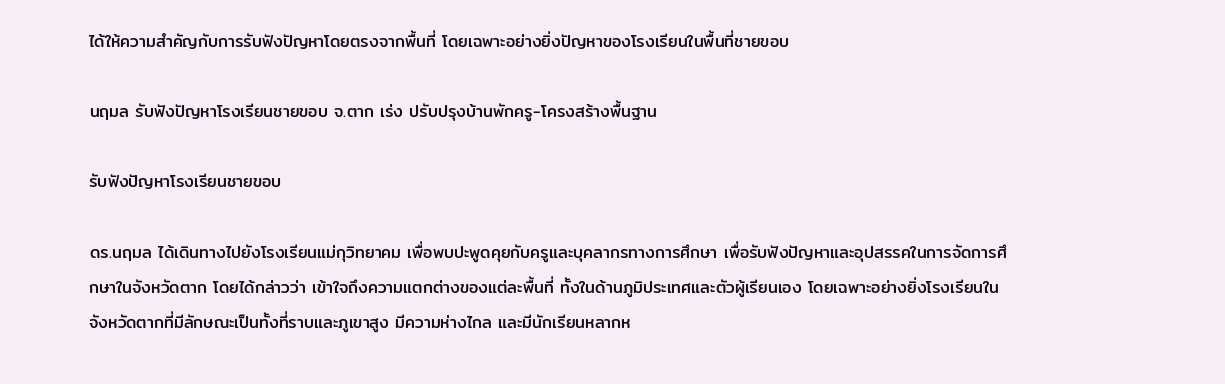ได้ให้ความสำคัญกับการรับฟังปัญหาโดยตรงจากพื้นที่ โดยเฉพาะอย่างยิ่งปัญหาของโรงเรียนในพื้นที่ชายขอบ

นฤมล รับฟังปัญหาโรงเรียนชายขอบ จ.ตาก เร่ง ปรับปรุงบ้านพักครู-โครงสร้างพื้นฐาน

รับฟังปัญหาโรงเรียนชายขอบ

ดร.นฤมล ได้เดินทางไปยังโรงเรียนแม่กุวิทยาคม เพื่อพบปะพูดคุยกับครูและบุคลากรทางการศึกษา เพื่อรับฟังปัญหาและอุปสรรคในการจัดการศึกษาในจังหวัดตาก โดยได้กล่าวว่า เข้าใจถึงความแตกต่างของแต่ละพื้นที่ ทั้งในด้านภูมิประเทศและตัวผู้เรียนเอง โดยเฉพาะอย่างยิ่งโรงเรียนในจังหวัดตากที่มีลักษณะเป็นทั้งที่ราบและภูเขาสูง มีความห่างไกล และมีนักเรียนหลากห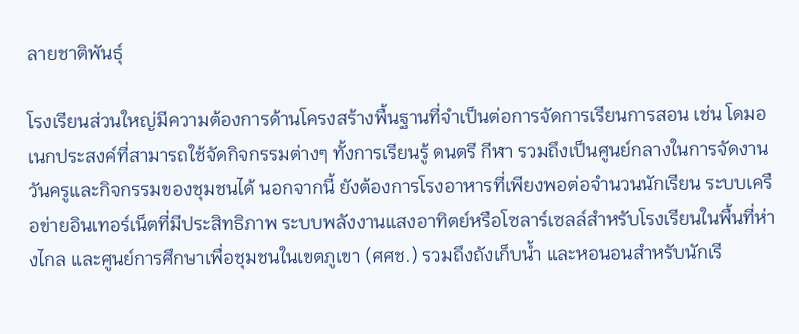ลายชาติพันธุ์

โรงเรียนส่วนใหญ่มีความต้องการด้านโครงสร้างพื้นฐานที่จำเป็นต่อการจัดการเรียนการสอน เช่น โดมอเนกประสงค์ที่สามารถใช้จัดกิจกรรมต่างๆ ทั้งการเรียนรู้ ดนตรี กีฬา รวมถึงเป็นศูนย์กลางในการจัดงานวันครูและกิจกรรมของชุมชนได้ นอกจากนี้ ยังต้องการโรงอาหารที่เพียงพอต่อจำนวนนักเรียน ระบบเครือข่ายอินเทอร์เน็ตที่มีประสิทธิภาพ ระบบพลังงานแสงอาทิตย์หรือโซลาร์เซลล์สำหรับโรงเรียนในพื้นที่ห่างไกล และศูนย์การศึกษาเพื่อชุมชนในเขตภูเขา (ศศช.) รวมถึงถังเก็บน้ำ และหอนอนสำหรับนักเรี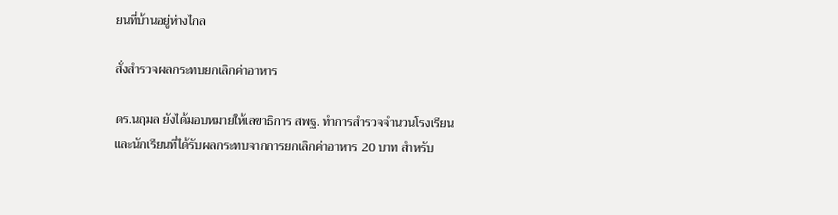ยนที่บ้านอยู่ห่างไกล

สั่งสำรวจผลกระทบยกเลิกค่าอาหาร

ดร.นฤมล ยังได้มอบหมายให้เลขาธิการ สพฐ. ทำการสำรวจจำนวนโรงเรียนและนักเรียนที่ได้รับผลกระทบจากการยกเลิกค่าอาหาร 20 บาท สำหรับ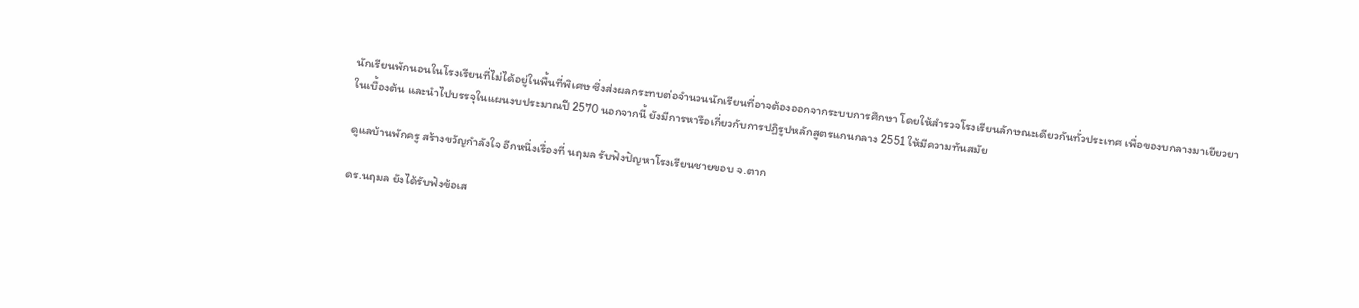นักเรียนพักนอนในโรงเรียนที่ไม่ได้อยู่ในพื้นที่พิเศษ ซึ่งส่งผลกระทบต่อจำนวนนักเรียนที่อาจต้องออกจากระบบการศึกษา โดยให้สำรวจโรงเรียนลักษณะเดียวกันทั่วประเทศ เพื่อของบกลางมาเยียวยาในเบื้องต้น และนำไปบรรจุในแผนงบประมาณปี 2570 นอกจากนี้ ยังมีการหารือเกี่ยวกับการปฏิรูปหลักสูตรแกนกลาง 2551 ให้มีความทันสมัย

ดูแลบ้านพักครู สร้างขวัญกำลังใจ อีกหนึ่งเรื่องที่ นฤมล รับฟังปัญหาโรงเรียนชายขอบ จ.ตาก

ดร.นฤมล ยังได้รับฟังข้อเส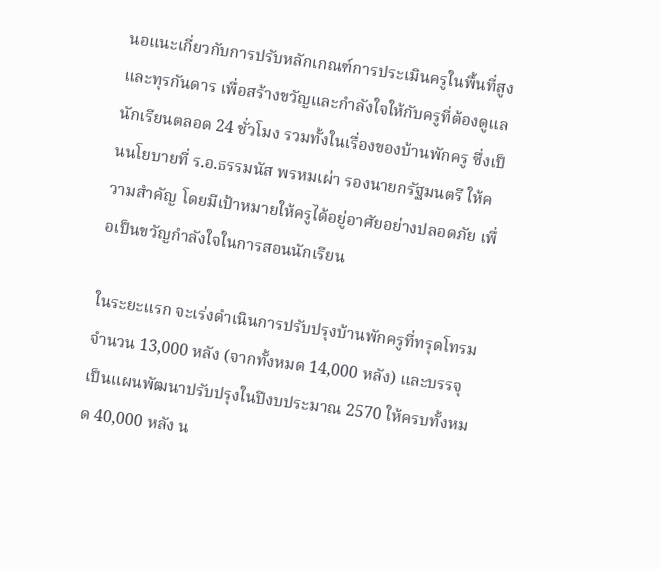นอแนะเกี่ยวกับการปรับหลักเกณฑ์การประเมินครูในพื้นที่สูงและทุรกันดาร เพื่อสร้างขวัญและกำลังใจให้กับครูที่ต้องดูแลนักเรียนตลอด 24 ชั่วโมง รวมทั้งในเรื่องของบ้านพักครู ซึ่งเป็นนโยบายที่ ร.อ.ธรรมนัส พรหมเผ่า รองนายกรัฐมนตรี ให้ความสำคัญ โดยมีเป้าหมายให้ครูได้อยู่อาศัยอย่างปลอดภัย เพื่อเป็นขวัญกำลังใจในการสอนนักเรียน

ในระยะแรก จะเร่งดำเนินการปรับปรุงบ้านพักครูที่ทรุดโทรมจำนวน 13,000 หลัง (จากทั้งหมด 14,000 หลัง) และบรรจุเป็นแผนพัฒนาปรับปรุงในปีงบประมาณ 2570 ให้ครบทั้งหมด 40,000 หลัง น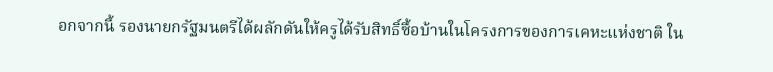อกจากนี้ รองนายกรัฐมนตรีได้ผลักดันให้ครูได้รับสิทธิ์ซื้อบ้านในโครงการของการเคหะแห่งชาติ ใน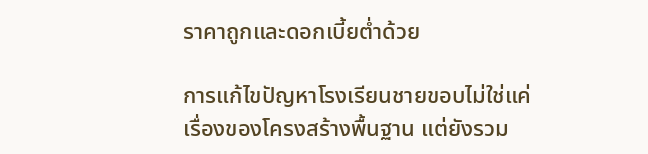ราคาถูกและดอกเบี้ยต่ำด้วย

การแก้ไขปัญหาโรงเรียนชายขอบไม่ใช่แค่เรื่องของโครงสร้างพื้นฐาน แต่ยังรวม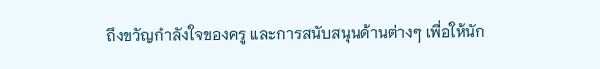ถึงขวัญกำลังใจของครู และการสนับสนุนด้านต่างๆ เพื่อให้นัก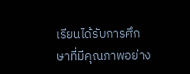เรียนได้รับการศึกษาที่มีคุณภาพอย่าง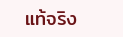แท้จริง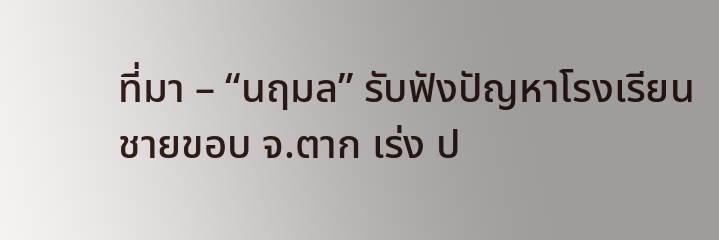ที่มา – “นฤมล” รับฟังปัญหาโรงเรียนชายขอบ จ.ตาก เร่ง ป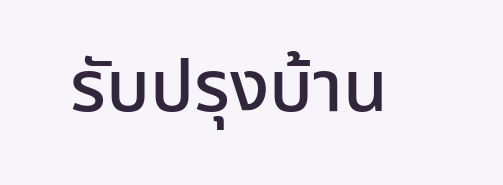รับปรุงบ้าน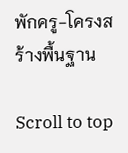พักครู-โครงสร้างพื้นฐาน

Scroll to top